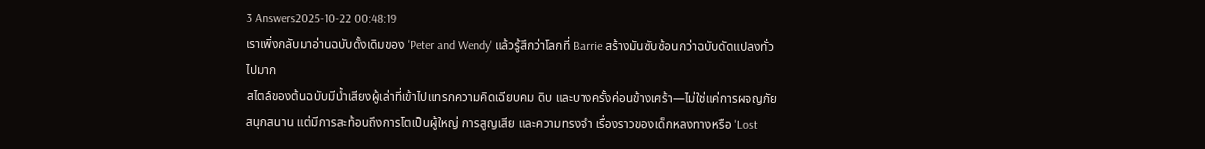3 Answers2025-10-22 00:48:19
เราเพิ่งกลับมาอ่านฉบับดั้งเดิมของ 'Peter and Wendy' แล้วรู้สึกว่าโลกที่ Barrie สร้างมันซับซ้อนกว่าฉบับดัดแปลงทั่วไปมาก
สไตล์ของต้นฉบับมีน้ำเสียงผู้เล่าที่เข้าไปแทรกความคิดเฉียบคม ดิบ และบางครั้งค่อนข้างเศร้า—ไม่ใช่แค่การผจญภัยสนุกสนาน แต่มีการสะท้อนถึงการโตเป็นผู้ใหญ่ การสูญเสีย และความทรงจำ เรื่องราวของเด็กหลงทางหรือ 'Lost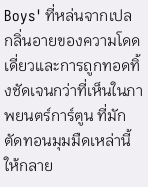Boys' ที่หล่นจากเปล กลิ่นอายของความโดดเดี่ยวและการถูกทอดทิ้งชัดเจนกว่าที่เห็นในภาพยนตร์การ์ตูน ที่มักตัดทอนมุมมืดเหล่านี้ให้กลาย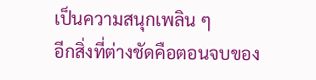เป็นความสนุกเพลิน ๆ
อีกสิ่งที่ต่างชัดคือตอนจบของ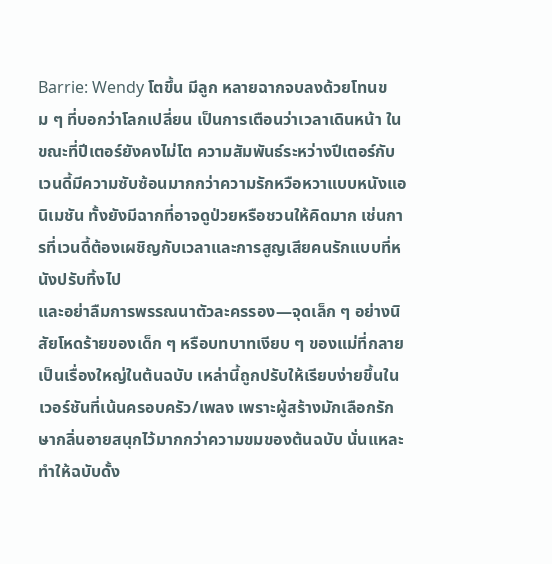Barrie: Wendy โตขึ้น มีลูก หลายฉากจบลงด้วยโทนขม ๆ ที่บอกว่าโลกเปลี่ยน เป็นการเตือนว่าเวลาเดินหน้า ในขณะที่ปีเตอร์ยังคงไม่โต ความสัมพันธ์ระหว่างปีเตอร์กับเวนดี้มีความซับซ้อนมากกว่าความรักหวือหวาแบบหนังแอนิเมชัน ทั้งยังมีฉากที่อาจดูป่วยหรือชวนให้คิดมาก เช่นการที่เวนดี้ต้องเผชิญกับเวลาและการสูญเสียคนรักแบบที่หนังปรับทิ้งไป
และอย่าลืมการพรรณนาตัวละครรอง—จุดเล็ก ๆ อย่างนิสัยโหดร้ายของเด็ก ๆ หรือบทบาทเงียบ ๆ ของแม่ที่กลายเป็นเรื่องใหญ่ในต้นฉบับ เหล่านี้ถูกปรับให้เรียบง่ายขึ้นในเวอร์ชันที่เน้นครอบครัว/เพลง เพราะผู้สร้างมักเลือกรักษากลิ่นอายสนุกไว้มากกว่าความขมของต้นฉบับ นั่นแหละทำให้ฉบับดั้ง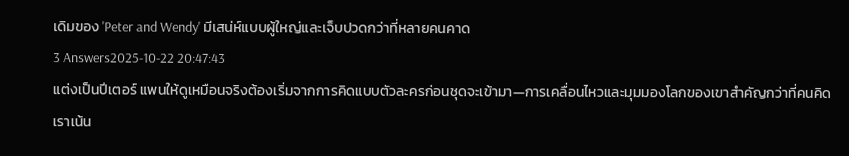เดิมของ 'Peter and Wendy' มีเสน่ห์แบบผู้ใหญ่และเจ็บปวดกว่าที่หลายคนคาด
3 Answers2025-10-22 20:47:43
แต่งเป็นปีเตอร์ แพนให้ดูเหมือนจริงต้องเริ่มจากการคิดแบบตัวละครก่อนชุดจะเข้ามา—การเคลื่อนไหวและมุมมองโลกของเขาสำคัญกว่าที่คนคิด
เราเน้น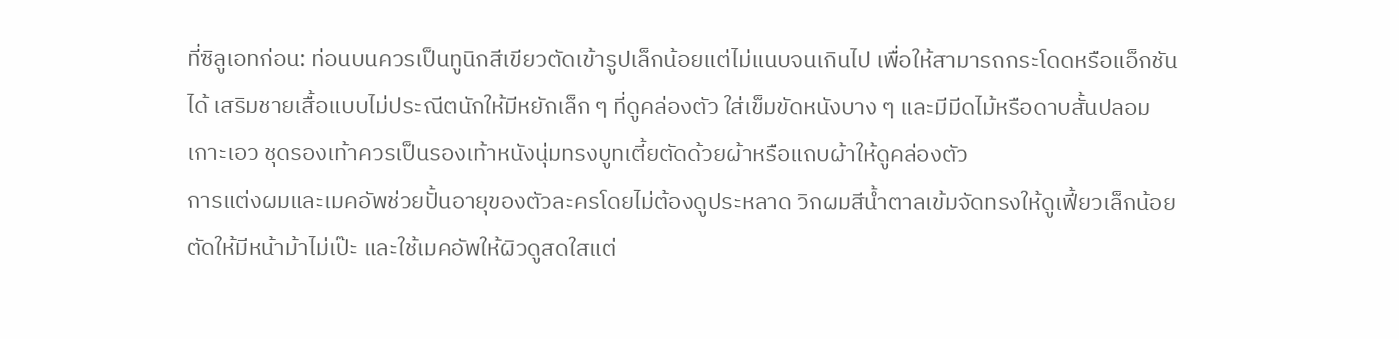ที่ซิลูเอทก่อน: ท่อนบนควรเป็นทูนิกสีเขียวตัดเข้ารูปเล็กน้อยแต่ไม่แนบจนเกินไป เพื่อให้สามารถกระโดดหรือแอ็กชันได้ เสริมชายเสื้อแบบไม่ประณีตนักให้มีหยักเล็ก ๆ ที่ดูคล่องตัว ใส่เข็มขัดหนังบาง ๆ และมีมีดไม้หรือดาบสั้นปลอมเกาะเอว ชุดรองเท้าควรเป็นรองเท้าหนังนุ่มทรงบูทเตี้ยตัดด้วยผ้าหรือแถบผ้าให้ดูคล่องตัว
การแต่งผมและเมคอัพช่วยปั้นอายุของตัวละครโดยไม่ต้องดูประหลาด วิกผมสีน้ำตาลเข้มจัดทรงให้ดูเฟี้ยวเล็กน้อย ตัดให้มีหน้าม้าไม่เป๊ะ และใช้เมคอัพให้ผิวดูสดใสแต่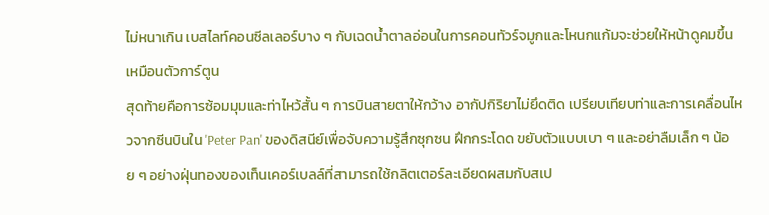ไม่หนาเกิน เบสไลท์คอนซีลเลอร์บาง ๆ กับเฉดน้ำตาลอ่อนในการคอนทัวร์จมูกและโหนกแก้มจะช่วยให้หน้าดูคมขึ้นเหมือนตัวการ์ตูน
สุดท้ายคือการซ้อมมุมและท่าไหว้สั้น ๆ การบินสายตาให้กว้าง อากัปกิริยาไม่ยึดติด เปรียบเทียบท่าและการเคลื่อนไหวจากซีนบินใน 'Peter Pan' ของดิสนีย์เพื่อจับความรู้สึกซุกซน ฝึกกระโดด ขยับตัวแบบเบา ๆ และอย่าลืมเล็ก ๆ น้อย ๆ อย่างฝุ่นทองของเท็นเคอร์เบลล์ที่สามารถใช้กลิตเตอร์ละเอียดผสมกับสเป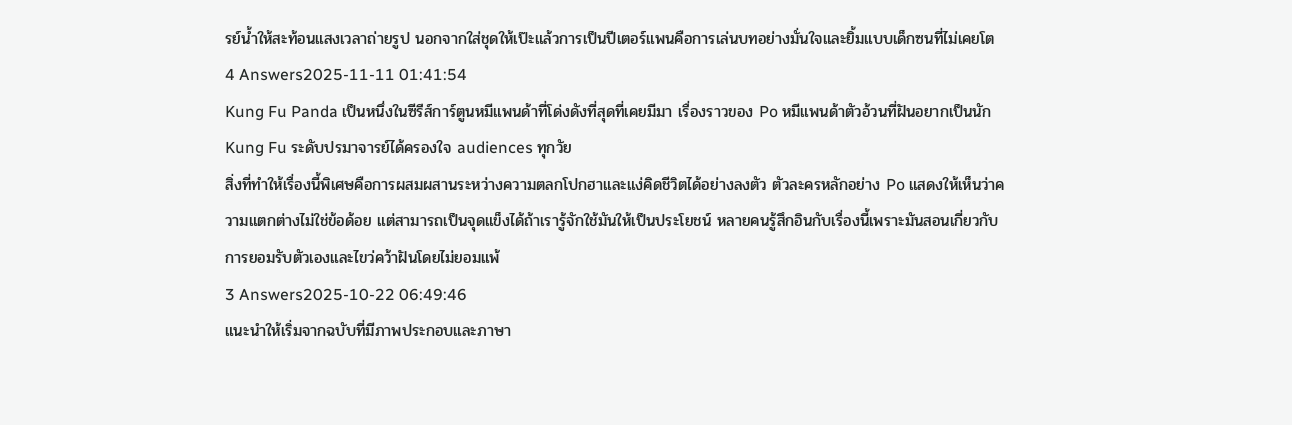รย์น้ำให้สะท้อนแสงเวลาถ่ายรูป นอกจากใส่ชุดให้เป๊ะแล้วการเป็นปีเตอร์แพนคือการเล่นบทอย่างมั่นใจและยิ้มแบบเด็กซนที่ไม่เคยโต
4 Answers2025-11-11 01:41:54
Kung Fu Panda เป็นหนึ่งในซีรีส์การ์ตูนหมีแพนด้าที่โด่งดังที่สุดที่เคยมีมา เรื่องราวของ Po หมีแพนด้าตัวอ้วนที่ฝันอยากเป็นนัก Kung Fu ระดับปรมาจารย์ได้ครองใจ audiences ทุกวัย
สิ่งที่ทำให้เรื่องนี้พิเศษคือการผสมผสานระหว่างความตลกโปกฮาและแง่คิดชีวิตได้อย่างลงตัว ตัวละครหลักอย่าง Po แสดงให้เห็นว่าความแตกต่างไม่ใช่ข้อด้อย แต่สามารถเป็นจุดแข็งได้ถ้าเรารู้จักใช้มันให้เป็นประโยชน์ หลายคนรู้สึกอินกับเรื่องนี้เพราะมันสอนเกี่ยวกับการยอมรับตัวเองและไขว่คว้าฝันโดยไม่ยอมแพ้
3 Answers2025-10-22 06:49:46
แนะนำให้เริ่มจากฉบับที่มีภาพประกอบและภาษา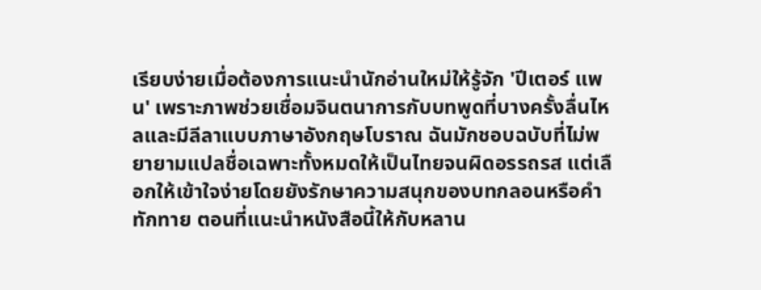เรียบง่ายเมื่อต้องการแนะนำนักอ่านใหม่ให้รู้จัก 'ปีเตอร์ แพน' เพราะภาพช่วยเชื่อมจินตนาการกับบทพูดที่บางครั้งลื่นไหลและมีลีลาแบบภาษาอังกฤษโบราณ ฉันมักชอบฉบับที่ไม่พยายามแปลชื่อเฉพาะทั้งหมดให้เป็นไทยจนผิดอรรถรส แต่เลือกให้เข้าใจง่ายโดยยังรักษาความสนุกของบทกลอนหรือคำทักทาย ตอนที่แนะนำหนังสือนี้ให้กับหลาน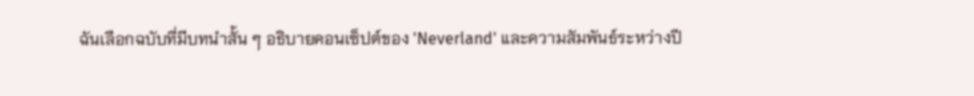ฉันเลือกฉบับที่มีบทนำสั้น ๆ อธิบายคอนเซ็ปต์ของ 'Neverland' และความสัมพันธ์ระหว่างปี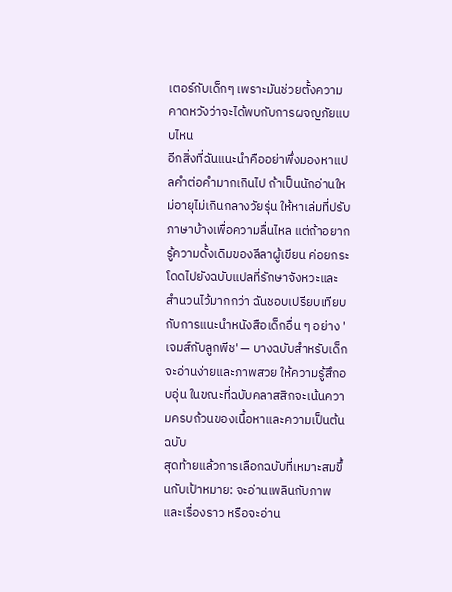เตอร์กับเด็กๆ เพราะมันช่วยตั้งความคาดหวังว่าจะได้พบกับการผจญภัยแบบไหน
อีกสิ่งที่ฉันแนะนำคืออย่าพึ่งมองหาแปลคำต่อคำมากเกินไป ถ้าเป็นนักอ่านใหม่อายุไม่เกินกลางวัยรุ่น ให้หาเล่มที่ปรับภาษาบ้างเพื่อความลื่นไหล แต่ถ้าอยากรู้ความดั้งเดิมของลีลาผู้เขียน ค่อยกระโดดไปยังฉบับแปลที่รักษาจังหวะและสำนวนไว้มากกว่า ฉันชอบเปรียบเทียบกับการแนะนำหนังสือเด็กอื่น ๆ อย่าง 'เจมส์กับลูกพีช' — บางฉบับสำหรับเด็กจะอ่านง่ายและภาพสวย ให้ความรู้สึกอบอุ่น ในขณะที่ฉบับคลาสสิกจะเน้นความครบถ้วนของเนื้อหาและความเป็นต้นฉบับ
สุดท้ายแล้วการเลือกฉบับที่เหมาะสมขึ้นกับเป้าหมาย: จะอ่านเพลินกับภาพและเรื่องราว หรือจะอ่าน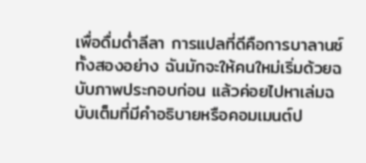เพื่อดื่มด่ำลีลา การแปลที่ดีคือการบาลานซ์ทั้งสองอย่าง ฉันมักจะให้คนใหม่เริ่มด้วยฉบับภาพประกอบก่อน แล้วค่อยไปหาเล่มฉบับเต็มที่มีคำอธิบายหรือคอมเมนต์ป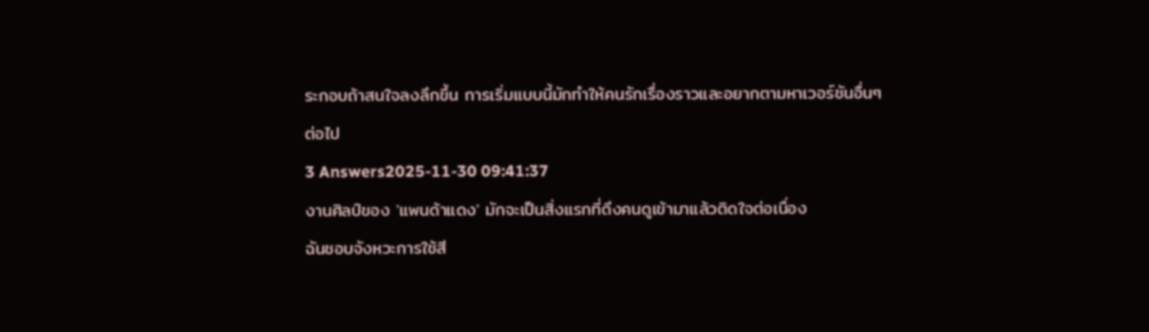ระกอบถ้าสนใจลงลึกขึ้น การเริ่มแบบนี้มักทำให้คนรักเรื่องราวและอยากตามหาเวอร์ชันอื่นๆ ต่อไป
3 Answers2025-11-30 09:41:37
งานศิลป์ของ 'แพนด้าแดง' มักจะเป็นสิ่งแรกที่ดึงคนดูเข้ามาแล้วติดใจต่อเนื่อง
ฉันชอบจังหวะการใช้สี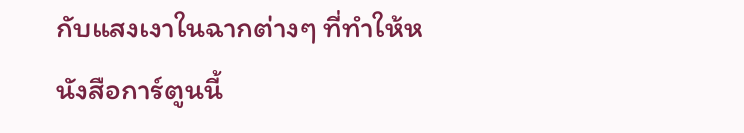กับแสงเงาในฉากต่างๆ ที่ทำให้หนังสือการ์ตูนนี้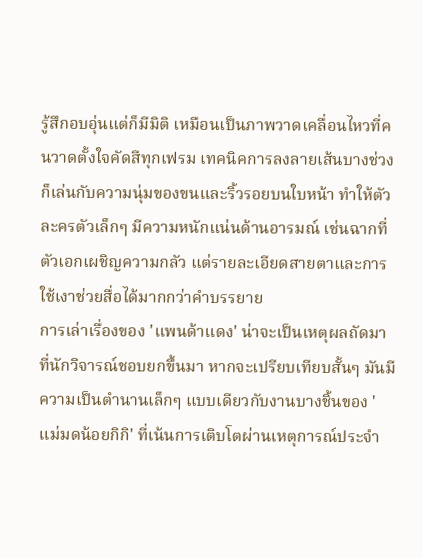รู้สึกอบอุ่นแต่ก็มีมิติ เหมือนเป็นภาพวาดเคลื่อนไหวที่คนวาดตั้งใจคัดสีทุกเฟรม เทคนิคการลงลายเส้นบางช่วงก็เล่นกับความนุ่มของขนและริ้วรอยบนใบหน้า ทำให้ตัวละครตัวเล็กๆ มีความหนักแน่นด้านอารมณ์ เช่นฉากที่ตัวเอกเผชิญความกลัว แต่รายละเอียดสายตาและการใช้เงาช่วยสื่อได้มากกว่าคำบรรยาย
การเล่าเรื่องของ 'แพนด้าแดง' น่าจะเป็นเหตุผลถัดมาที่นักวิจารณ์ชอบยกขึ้นมา หากจะเปรียบเทียบสั้นๆ มันมีความเป็นตำนานเล็กๆ แบบเดียวกับงานบางชิ้นของ 'แม่มดน้อยกิกิ' ที่เน้นการเติบโตผ่านเหตุการณ์ประจำ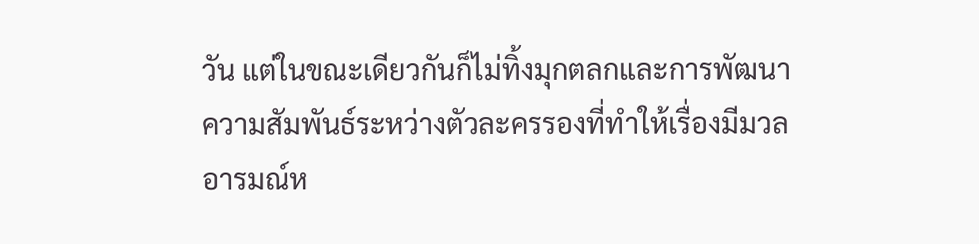วัน แต่ในขณะเดียวกันก็ไม่ทิ้งมุกตลกและการพัฒนาความสัมพันธ์ระหว่างตัวละครรองที่ทำให้เรื่องมีมวลอารมณ์ห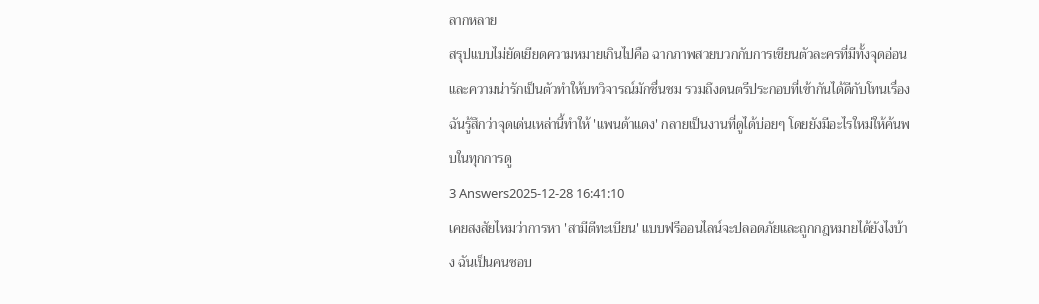ลากหลาย
สรุปแบบไม่ยัดเยียดความหมายเกินไปคือ ฉากภาพสวยบวกกับการเขียนตัวละครที่มีทั้งจุดอ่อนและความน่ารักเป็นตัวทำให้บทวิจารณ์มักชื่นชม รวมถึงดนตรีประกอบที่เข้ากันได้ดีกับโทนเรื่อง ฉันรู้สึกว่าจุดเด่นเหล่านี้ทำให้ 'แพนด้าแดง' กลายเป็นงานที่ดูได้บ่อยๆ โดยยังมีอะไรใหม่ให้ค้นพบในทุกการดู
3 Answers2025-12-28 16:41:10
เคยสงสัยไหมว่าการหา 'สามีตีทะเบียน' แบบฟรีออนไลน์จะปลอดภัยและถูกกฎหมายได้ยังไงบ้าง ฉันเป็นคนชอบ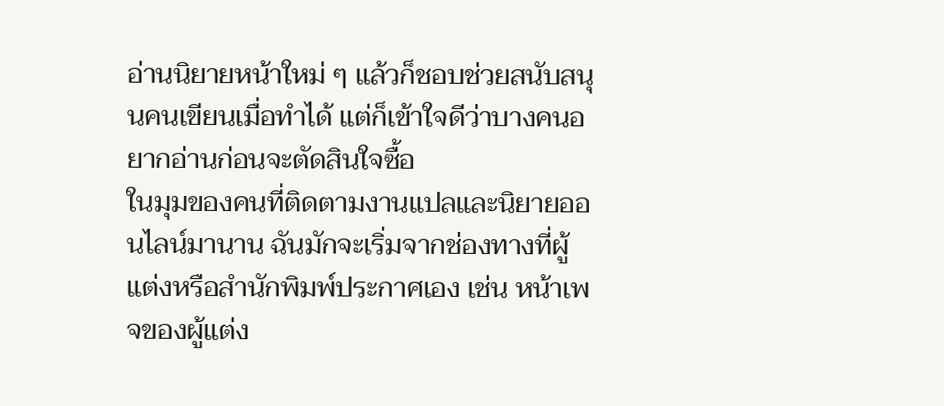อ่านนิยายหน้าใหม่ ๆ แล้วก็ชอบช่วยสนับสนุนคนเขียนเมื่อทำได้ แต่ก็เข้าใจดีว่าบางคนอยากอ่านก่อนจะตัดสินใจซื้อ
ในมุมของคนที่ติดตามงานแปลและนิยายออนไลน์มานาน ฉันมักจะเริ่มจากช่องทางที่ผู้แต่งหรือสำนักพิมพ์ประกาศเอง เช่น หน้าเพจของผู้แต่ง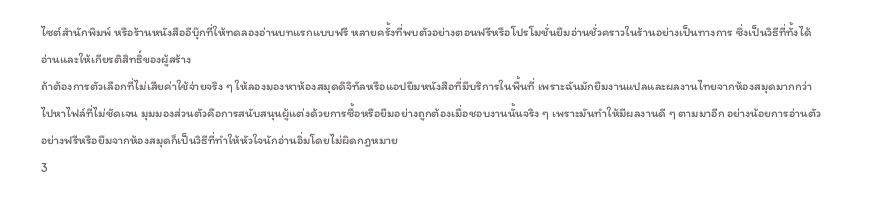ไซต์สำนักพิมพ์ หรือร้านหนังสืออีบุ๊กที่ให้ทดลองอ่านบทแรกแบบฟรี หลายครั้งที่พบตัวอย่างตอนฟรีหรือโปรโมชั่นยืมอ่านชั่วคราวในร้านอย่างเป็นทางการ ซึ่งเป็นวิธีที่ทั้งได้อ่านและให้เกียรติสิทธิ์ของผู้สร้าง
ถ้าต้องการตัวเลือกที่ไม่เสียค่าใช้จ่ายจริง ๆ ให้ลองมองหาห้องสมุดดิจิทัลหรือแอปยืมหนังสือที่มีบริการในพื้นที่ เพราะฉันมักยืมงานแปลและผลงานไทยจากห้องสมุดมากกว่าไปหาไฟล์ที่ไม่ชัดเจน มุมมองส่วนตัวคือการสนับสนุนผู้แต่งด้วยการซื้อหรือยืมอย่างถูกต้องเมื่อชอบงานนั้นจริง ๆ เพราะมันทำให้มีผลงานดี ๆ ตามมาอีก อย่างน้อยการอ่านตัวอย่างฟรีหรือยืมจากห้องสมุดก็เป็นวิธีที่ทำให้หัวใจนักอ่านอิ่มโดยไม่ผิดกฎหมาย
3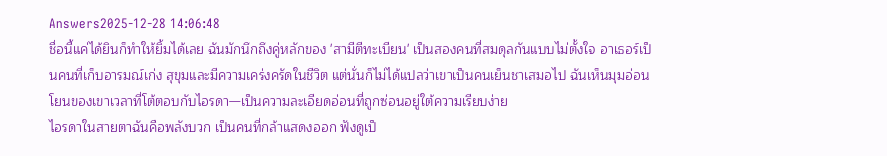Answers2025-12-28 14:06:48
ชื่อนี้แค่ได้ยินก็ทำให้ยิ้มได้เลย ฉันมักนึกถึงคู่หลักของ 'สามีตีทะเบียน' เป็นสองคนที่สมดุลกันแบบไม่ตั้งใจ อาเธอร์เป็นคนที่เก็บอารมณ์เก่ง สุขุมและมีความเคร่งครัดในชีวิต แต่นั่นก็ไม่ได้แปลว่าเขาเป็นคนเย็นชาเสมอไป ฉันเห็นมุมอ่อนโยนของเขาเวลาที่โต้ตอบกับไอรดา—เป็นความละเอียดอ่อนที่ถูกซ่อนอยู่ใต้ความเรียบง่าย
ไอรดาในสายตาฉันคือพลังบวก เป็นคนที่กล้าแสดงออก ฟังดูเป็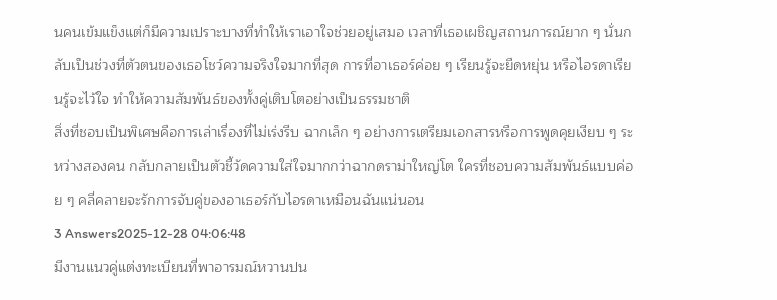นคนเข้มแข็งแต่ก็มีความเปราะบางที่ทำให้เราเอาใจช่วยอยู่เสมอ เวลาที่เธอเผชิญสถานการณ์ยาก ๆ นั่นกลับเป็นช่วงที่ตัวตนของเธอโชว์ความจริงใจมากที่สุด การที่อาเธอร์ค่อย ๆ เรียนรู้จะยืดหยุ่น หรือไอรดาเรียนรู้จะไว้ใจ ทำให้ความสัมพันธ์ของทั้งคู่เติบโตอย่างเป็นธรรมชาติ
สิ่งที่ชอบเป็นพิเศษคือการเล่าเรื่องที่ไม่เร่งรีบ ฉากเล็ก ๆ อย่างการเตรียมเอกสารหรือการพูดคุยเงียบ ๆ ระหว่างสองคน กลับกลายเป็นตัวชี้วัดความใส่ใจมากกว่าฉากดราม่าใหญ่โต ใครที่ชอบความสัมพันธ์แบบค่อย ๆ คลี่คลายจะรักการจับคู่ของอาเธอร์กับไอรดาเหมือนฉันแน่นอน
3 Answers2025-12-28 04:06:48
มีงานแนวคู่แต่งทะเบียนที่พาอารมณ์หวานปน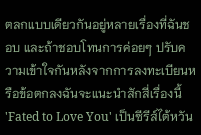ตลกแบบเดียวกันอยู่หลายเรื่องที่ฉันชอบ และถ้าชอบโทนการค่อยๆ ปรับความเข้าใจกันหลังจากการลงทะเบียนหรือข้อตกลงฉันจะแนะนำสักสี่เรื่องนี้
'Fated to Love You' เป็นซีรีส์ไต้หวัน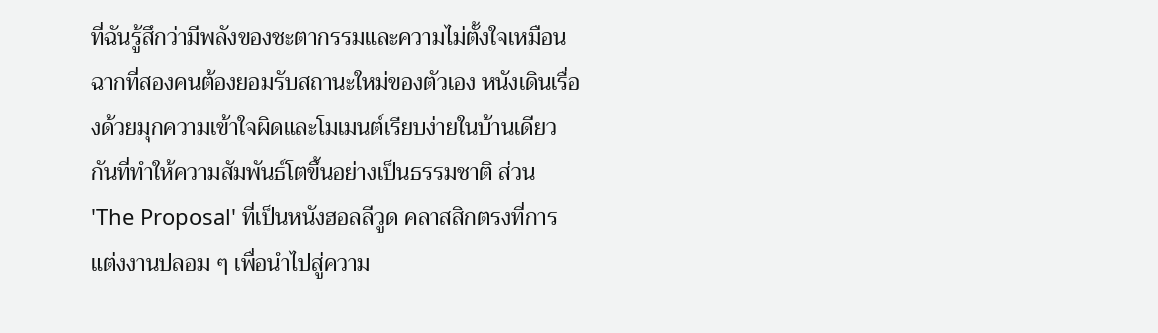ที่ฉันรู้สึกว่ามีพลังของชะตากรรมและความไม่ตั้งใจเหมือนฉากที่สองคนต้องยอมรับสถานะใหม่ของตัวเอง หนังเดินเรื่องด้วยมุกความเข้าใจผิดและโมเมนต์เรียบง่ายในบ้านเดียวกันที่ทำให้ความสัมพันธ์โตขึ้นอย่างเป็นธรรมชาติ ส่วน 'The Proposal' ที่เป็นหนังฮอลลีวูด คลาสสิกตรงที่การแต่งงานปลอม ๆ เพื่อนำไปสู่ความ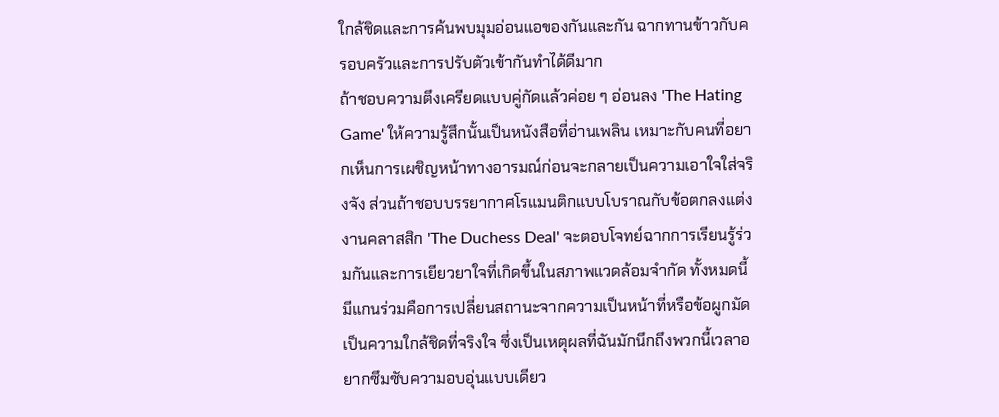ใกล้ชิดและการค้นพบมุมอ่อนแอของกันและกัน ฉากทานข้าวกับครอบครัวและการปรับตัวเข้ากันทำได้ดีมาก
ถ้าชอบความตึงเครียดแบบคู่กัดแล้วค่อย ๆ อ่อนลง 'The Hating Game' ให้ความรู้สึกนั้นเป็นหนังสือที่อ่านเพลิน เหมาะกับคนที่อยากเห็นการเผชิญหน้าทางอารมณ์ก่อนจะกลายเป็นความเอาใจใส่จริงจัง ส่วนถ้าชอบบรรยากาศโรแมนติกแบบโบราณกับข้อตกลงแต่งงานคลาสสิก 'The Duchess Deal' จะตอบโจทย์ฉากการเรียนรู้ร่วมกันและการเยียวยาใจที่เกิดขึ้นในสภาพแวดล้อมจำกัด ทั้งหมดนี้มีแกนร่วมคือการเปลี่ยนสถานะจากความเป็นหน้าที่หรือข้อผูกมัด เป็นความใกล้ชิดที่จริงใจ ซึ่งเป็นเหตุผลที่ฉันมักนึกถึงพวกนี้เวลาอยากซึมซับความอบอุ่นแบบเดียว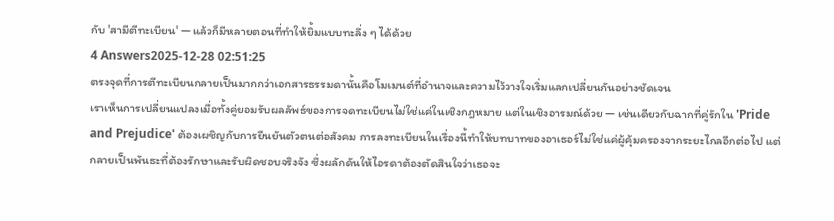กับ 'สามีตีทะเบียน' — แล้วก็มีหลายตอนที่ทำให้ยิ้มแบบทะลึ่ง ๆ ได้ด้วย
4 Answers2025-12-28 02:51:25
ตรงจุดที่การตีทะเบียนกลายเป็นมากกว่าเอกสารธรรมดานั้นคือโมเมนต์ที่อำนาจและความไว้วางใจเริ่มแลกเปลี่ยนกันอย่างชัดเจน
เราเห็นการเปลี่ยนแปลงเมื่อทั้งคู่ยอมรับผลลัพธ์ของการจดทะเบียนไม่ใช่แค่ในเชิงกฎหมาย แต่ในเชิงอารมณ์ด้วย — เช่นเดียวกับฉากที่คู่รักใน 'Pride and Prejudice' ต้องเผชิญกับการยืนยันตัวตนต่อสังคม การลงทะเบียนในเรื่องนี้ทำให้บทบาทของอาเธอร์ไม่ใช่แค่ผู้คุ้มครองจากระยะไกลอีกต่อไป แต่กลายเป็นพันธะที่ต้องรักษาและรับผิดชอบจริงจัง ซึ่งผลักดันให้ไอรดาต้องตัดสินใจว่าเธอจะ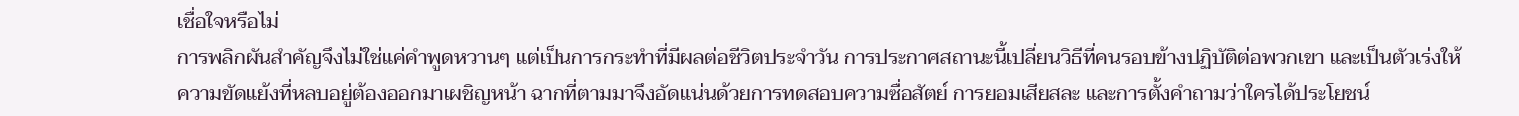เชื่อใจหรือไม่
การพลิกผันสำคัญจึงไม่ใช่แค่คำพูดหวานๆ แต่เป็นการกระทำที่มีผลต่อชีวิตประจำวัน การประกาศสถานะนี้เปลี่ยนวิธีที่คนรอบข้างปฏิบัติต่อพวกเขา และเป็นตัวเร่งให้ความขัดแย้งที่หลบอยู่ต้องออกมาเผชิญหน้า ฉากที่ตามมาจึงอัดแน่นด้วยการทดสอบความซื่อสัตย์ การยอมเสียสละ และการตั้งคำถามว่าใครได้ประโยชน์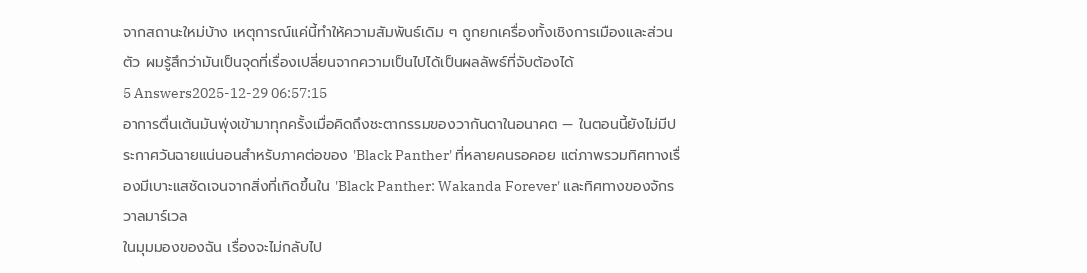จากสถานะใหม่บ้าง เหตุการณ์แค่นี้ทำให้ความสัมพันธ์เดิม ๆ ถูกยกเครื่องทั้งเชิงการเมืองและส่วนตัว ผมรู้สึกว่ามันเป็นจุดที่เรื่องเปลี่ยนจากความเป็นไปได้เป็นผลลัพธ์ที่จับต้องได้
5 Answers2025-12-29 06:57:15
อาการตื่นเต้นมันพุ่งเข้ามาทุกครั้งเมื่อคิดถึงชะตากรรมของวากันดาในอนาคต — ในตอนนี้ยังไม่มีประกาศวันฉายแน่นอนสำหรับภาคต่อของ 'Black Panther' ที่หลายคนรอคอย แต่ภาพรวมทิศทางเรื่องมีเบาะแสชัดเจนจากสิ่งที่เกิดขึ้นใน 'Black Panther: Wakanda Forever' และทิศทางของจักรวาลมาร์เวล
ในมุมมองของฉัน เรื่องจะไม่กลับไป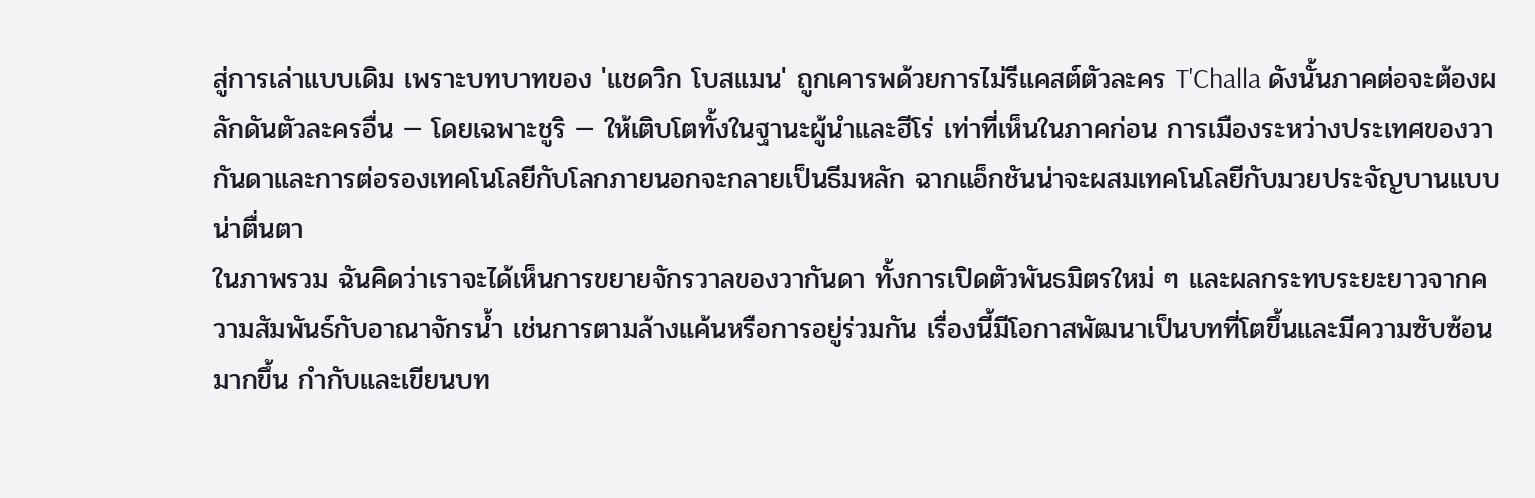สู่การเล่าแบบเดิม เพราะบทบาทของ 'แชดวิก โบสแมน' ถูกเคารพด้วยการไม่รีแคสต์ตัวละคร T'Challa ดังนั้นภาคต่อจะต้องผลักดันตัวละครอื่น — โดยเฉพาะชูริ — ให้เติบโตทั้งในฐานะผู้นำและฮีโร่ เท่าที่เห็นในภาคก่อน การเมืองระหว่างประเทศของวากันดาและการต่อรองเทคโนโลยีกับโลกภายนอกจะกลายเป็นธีมหลัก ฉากแอ็กชันน่าจะผสมเทคโนโลยีกับมวยประจัญบานแบบน่าตื่นตา
ในภาพรวม ฉันคิดว่าเราจะได้เห็นการขยายจักรวาลของวากันดา ทั้งการเปิดตัวพันธมิตรใหม่ ๆ และผลกระทบระยะยาวจากความสัมพันธ์กับอาณาจักรน้ำ เช่นการตามล้างแค้นหรือการอยู่ร่วมกัน เรื่องนี้มีโอกาสพัฒนาเป็นบทที่โตขึ้นและมีความซับซ้อนมากขึ้น กำกับและเขียนบท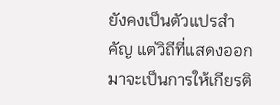ยังคงเป็นตัวแปรสำคัญ แต่วิถีที่แสดงออกมาจะเป็นการให้เกียรติ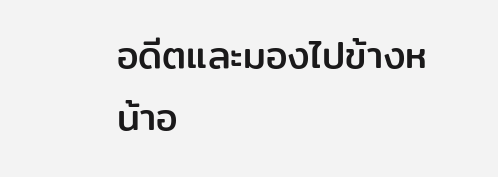อดีตและมองไปข้างหน้าอ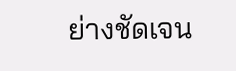ย่างชัดเจน